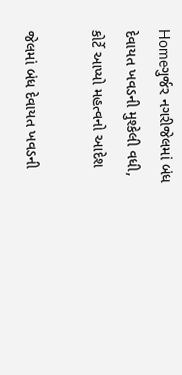Homeગુર્જર નગરીજેલમાં બંધ દેવાયત ખવડની મુશ્કેલી વધી, કોર્ટે આપ્યો મહત્વનો આદેશ

જેલમાં બંધ દેવાયત ખવડની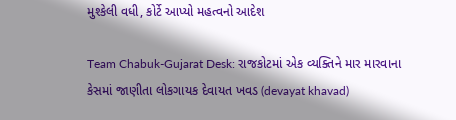મુશ્કેલી વધી, કોર્ટે આપ્યો મહત્વનો આદેશ

Team Chabuk-Gujarat Desk: રાજકોટમાં એક વ્યક્તિને માર મારવાના કેસમાં જાણીતા લોકગાયક દેવાયત ખવડ (devayat khavad)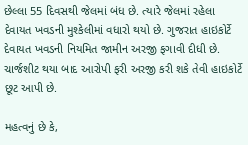છેલ્લા 55 દિવસથી જેલમાં બંધ છે. ત્યારે જેલમાં રહેલા દેવાયત ખવડની મુશ્કેલીમાં વધારો થયો છે. ગુજરાત હાઇકોર્ટે દેવાયત ખવડની નિયમિત જામીન અરજી ફગાવી દીધી છે. ચાર્જશીટ થયા બાદ આરોપી ફરી અરજી કરી શકે તેવી હાઇકોર્ટે છૂટ આપી છે.

મહત્વનું છે કે,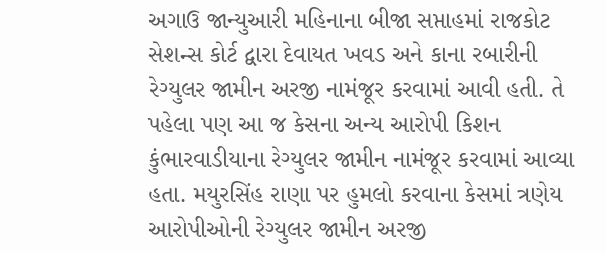અગાઉ જાન્યુઆરી મહિનાના બીજા સપ્તાહમાં રાજકોટ સેશન્સ કોર્ટ દ્વારા દેવાયત ખવડ અને કાના રબારીની રેગ્યુલર જામીન અરજી નામંજૂર કરવામાં આવી હતી. તે પહેલા પણ આ જ કેસના અન્ય આરોપી કિશન કુંભારવાડીયાના રેગ્યુલર જામીન નામંજૂર કરવામાં આવ્યા હતા. મયુરસિંહ રાણા પર હુમલો કરવાના કેસમાં ત્રણેય આરોપીઓની રેગ્યુલર જામીન અરજી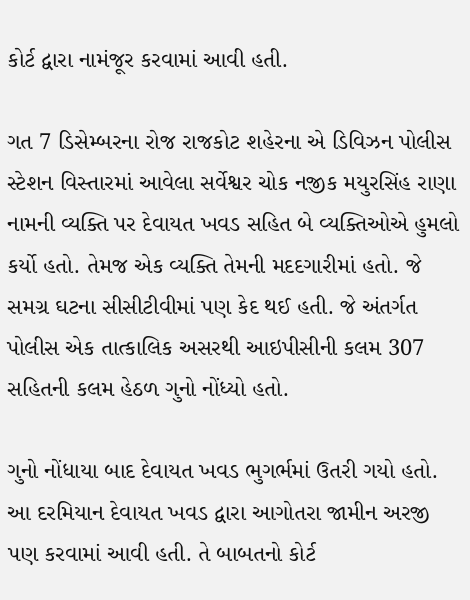કોર્ટ દ્વારા નામંજૂર કરવામાં આવી હતી.

ગત 7 ડિસેમ્બરના રોજ રાજકોટ શહેરના એ ડિવિઝન પોલીસ સ્ટેશન વિસ્તારમાં આવેલા સર્વેશ્વર ચોક નજીક મયુરસિંહ રાણા નામની વ્યક્તિ પર દેવાયત ખવડ સહિત બે વ્યક્તિઓએ હુમલો કર્યો હતો. તેમજ એક વ્યક્તિ તેમની મદદગારીમાં હતો. જે સમગ્ર ઘટના સીસીટીવીમાં પણ કેદ થઈ હતી. જે અંતર્ગત પોલીસ એક તાત્કાલિક અસરથી આઇપીસીની કલમ 307 સહિતની કલમ હેઠળ ગુનો નોંધ્યો હતો.

ગુનો નોંધાયા બાદ દેવાયત ખવડ ભુગર્ભમાં ઉતરી ગયો હતો. આ દરમિયાન દેવાયત ખવડ દ્વારા આગોતરા જામીન અરજી પણ કરવામાં આવી હતી. તે બાબતનો કોર્ટ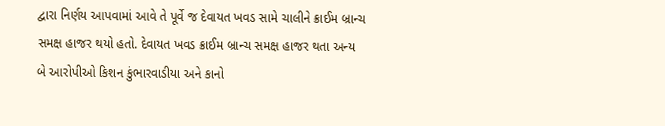દ્વારા નિર્ણય આપવામાં આવે તે પૂર્વે જ દેવાયત ખવડ સામે ચાલીને ક્રાઈમ બ્રાન્ચ સમક્ષ હાજર થયો હતો. દેવાયત ખવડ ક્રાઈમ બ્રાન્ચ સમક્ષ હાજર થતા અન્ય બે આરોપીઓ કિશન કુંભારવાડીયા અને કાનો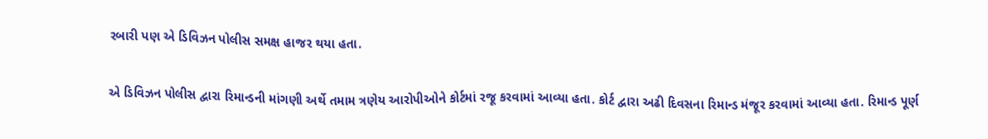રબારી પણ એ ડિવિઝન પોલીસ સમક્ષ હાજર થયા હતા.

એ ડિવિઝન પોલીસ દ્વારા રિમાન્ડની માંગણી અર્થે તમામ ત્રણેય આરોપીઓને કોર્ટમાં રજૂ કરવામાં આવ્યા હતા. કોર્ટ દ્વારા અઢી દિવસના રિમાન્ડ મંજૂર કરવામાં આવ્યા હતા. રિમાન્ડ પૂર્ણ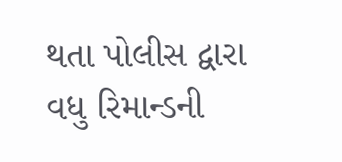થતા પોલીસ દ્વારા વધુ રિમાન્ડની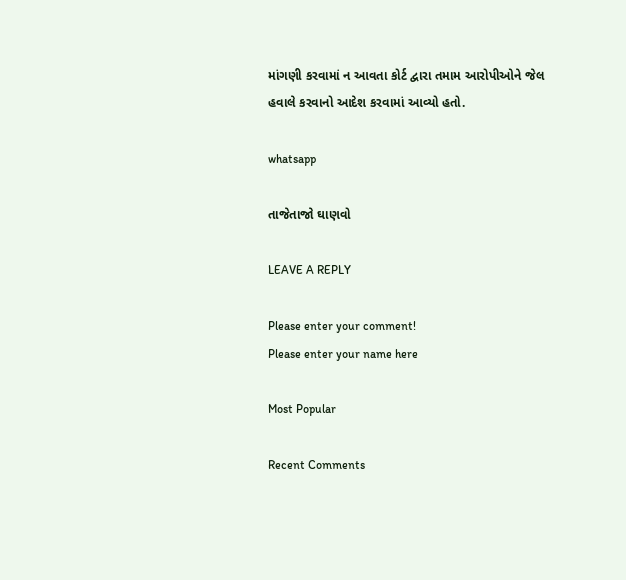માંગણી કરવામાં ન આવતા કોર્ટ દ્વારા તમામ આરોપીઓને જેલ હવાલે કરવાનો આદેશ કરવામાં આવ્યો હતો.

whatsapp

તાજેતાજો ઘાણવો

LEAVE A REPLY

Please enter your comment!
Please enter your name here

Most Popular

Recent Comments